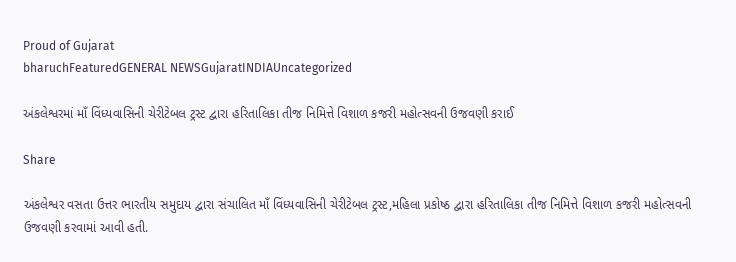Proud of Gujarat
bharuchFeaturedGENERAL NEWSGujaratINDIAUncategorized

અંકલેશ્વરમાં માઁ વિંધ્યવાસિની ચેરીટેબલ ટ્રસ્ટ દ્વારા હરિતાલિકા તીજ નિમિત્તે વિશાળ કજરી મહોત્સવની ઉજવણી કરાઈ

Share

અંકલેશ્વર વસતા ઉત્તર ભારતીય સમુદાય દ્વારા સંચાલિત માઁ વિંધ્યવાસિની ચેરીટેબલ ટ્રસ્ટ,મહિલા પ્રકોષ્ઠ દ્વારા હરિતાલિકા તીજ નિમિત્તે વિશાળ કજરી મહોત્સવની ઉજવણી કરવામાં આવી હતી.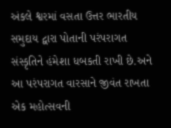અંકલે શ્વરમાં વસતા ઉત્તર ભારતીય સમુદાય દ્વારા પોતાની પરંપરાગત સંસ્કૃતિને હંમેશા ધબકતી રાખી છે.અને આ પરંપરાગત વારસાને જીવંત રાખતા એક મહોત્સવની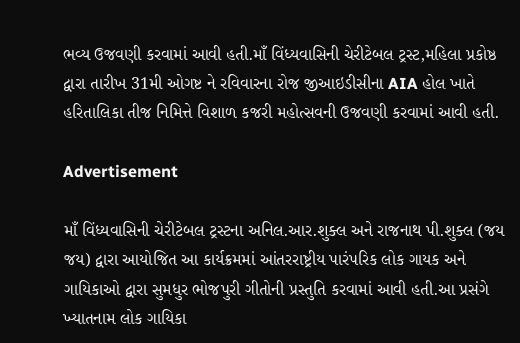ભવ્ય ઉજવણી કરવામાં આવી હતી.માઁ વિંધ્યવાસિની ચેરીટેબલ ટ્રસ્ટ,મહિલા પ્રકોષ્ઠ દ્વારા તારીખ 31મી ઓગષ્ટ ને રવિવારના રોજ જીઆઇડીસીના AIA હોલ ખાતે હરિતાલિકા તીજ નિમિત્તે વિશાળ કજરી મહોત્સવની ઉજવણી કરવામાં આવી હતી.

Advertisement

માઁ વિંધ્યવાસિની ચેરીટેબલ ટ્રસ્ટના અનિલ.આર.શુક્લ અને રાજનાથ પી.શુક્લ (જય જય) દ્વારા આયોજિત આ કાર્યક્રમમાં આંતરરાષ્ટ્રીય પારંપરિક લોક ગાયક અને ગાયિકાઓ દ્વારા સુમધુર ભોજપુરી ગીતોની પ્રસ્તુતિ કરવામાં આવી હતી.આ પ્રસંગે ખ્યાતનામ લોક ગાયિકા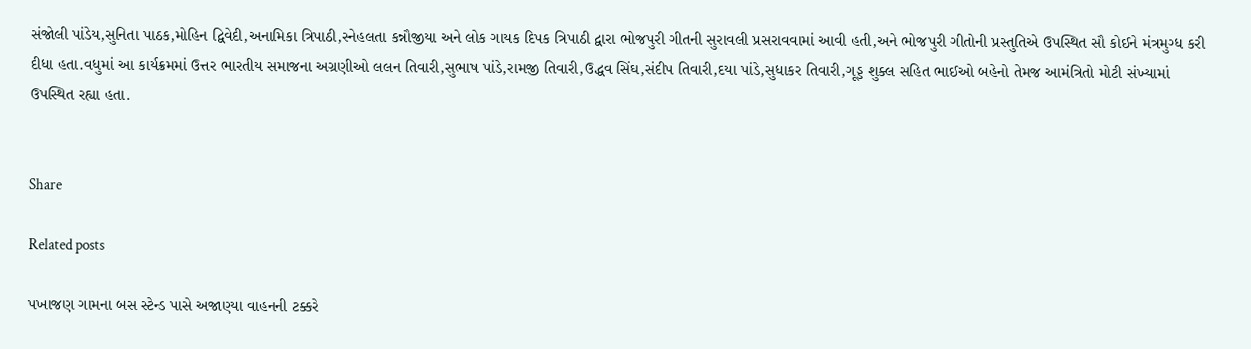સંજોલી પાંડેય,સુનિતા પાઠક,મોહિન દ્વિવેદી,અનામિકા ત્રિપાઠી,સ્નેહલતા કન્નૌજીયા અને લોક ગાયક દિપક ત્રિપાઠી દ્વારા ભોજપુરી ગીતની સુરાવલી પ્રસરાવવામાં આવી હતી,અને ભોજપુરી ગીતોની પ્રસ્તુતિએ ઉપસ્થિત સૌ કોઈને મંત્રમુગ્ધ કરી દીધા હતા.વધુમાં આ કાર્યક્રમમાં ઉત્તર ભારતીય સમાજના અગ્રણીઓ લલન તિવારી,સુભાષ પાંડે,રામજી તિવારી,ઉદ્ધવ સિંઘ,સંદીપ તિવારી,દયા પાંડે,સુધાકર તિવારી,ગૂડ્ડ શુક્લ સહિત ભાઈઓ બહેનો તેમજ આમંત્રિતો મોટી સંખ્યામાં ઉપસ્થિત રહ્યા હતા.


Share

Related posts

પખાજણ ગામના બસ સ્ટેન્ડ પાસે અજાણ્યા વાહનની ટક્કરે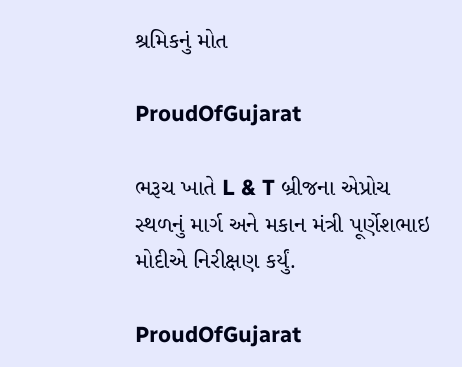શ્રમિકનું મોત

ProudOfGujarat

ભરૂચ ખાતે L & T બ્રીજના એપ્રોચ સ્થળનું માર્ગ અને મકાન મંત્રી પૂર્ણેશભાઇ મોદીએ નિરીક્ષણ કર્યું.

ProudOfGujarat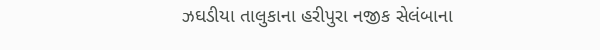ઝઘડીયા તાલુકાના હરીપુરા નજીક સેલંબાના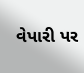વેપારી પર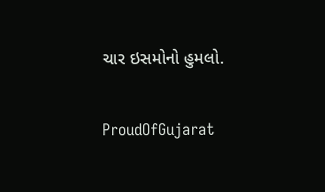ચાર ઇસમોનો હુમલો.

ProudOfGujarat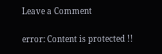Leave a Comment

error: Content is protected !!